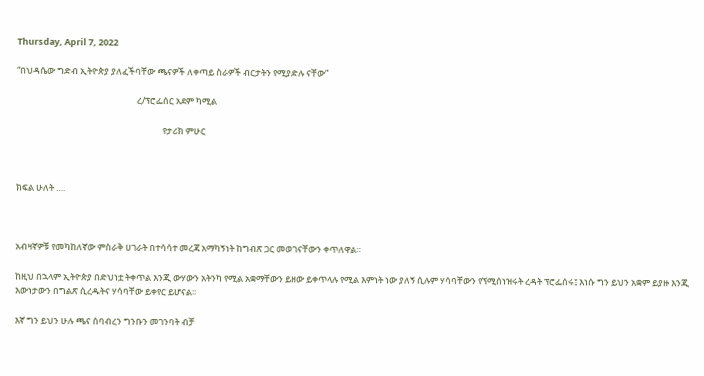Thursday, April 7, 2022

“በህዳሴው ግድብ ኢትዮጵያ ያለፈችባቸው ጫናዎች ለቀጣይ ስራዎች ብርታትን የሚያድሉ ናቸው”

                                                            ረ/ፕሮፌሰር አደም ካሚል

                                                                         የታሪክ ምሁር



ክፍል ሁለት ….



አብዛኛዎቹ የመካከለኛው ምስራቅ ሀገራት በተሳሳተ መረጃ አማካኝነት ከግብጽ ጋር መወገናቸውን ቀጥለዋል።

ከዚህ በኋላም ኢትዮጵያ በድህነቷ ትቀጥል እንጂ ውሃውን አትንካ የሚል አቋማቸውን ይዘው ይቀጥላሉ የሚል እምነት ነው ያለኝ ሲሉም ሃሳባቸውን የኘሚሰነዝሩት ረዳት ፕሮፌሰሩ፤ እነሱ ግን ይህን አቋም ይያዙ እንጂ እውነታውን በግልጽ ሲረዱትና ሃሳባቸው ይቀየር ይሆናል፡፡

እኛ ግን ይህን ሁሉ ጫና ሰባብረን ግንቡን መገንባት ብቻ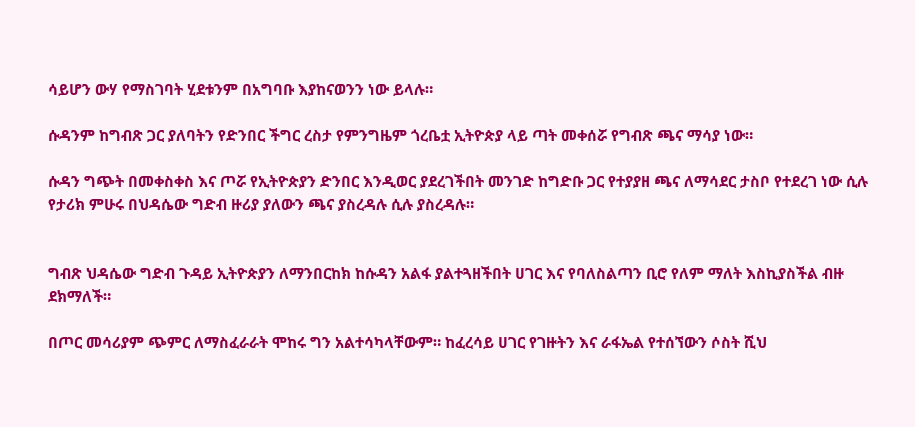ሳይሆን ውሃ የማስገባት ሂደቱንም በአግባቡ እያከናወንን ነው ይላሉ።

ሱዳንም ከግብጽ ጋር ያለባትን የድንበር ችግር ረስታ የምንግዜም ጎረቤቷ ኢትዮጵያ ላይ ጣት መቀሰሯ የግብጽ ጫና ማሳያ ነው።

ሱዳን ግጭት በመቀስቀስ እና ጦሯ የኢትዮጵያን ድንበር እንዲወር ያደረገችበት መንገድ ከግድቡ ጋር የተያያዘ ጫና ለማሳደር ታስቦ የተደረገ ነው ሲሉ የታሪክ ምሁሩ በህዳሴው ግድብ ዙሪያ ያለውን ጫና ያስረዳሉ ሲሉ ያስረዳሉ።


ግብጽ ህዳሴው ግድብ ጉዳይ ኢትዮጵያን ለማንበርከክ ከሱዳን አልፋ ያልተጓዘችበት ሀገር እና የባለስልጣን ቢሮ የለም ማለት እስኪያስችል ብዙ ደክማለች።

በጦር መሳሪያም ጭምር ለማስፈራራት ሞከሩ ግን አልተሳካላቸውም። ከፈረሳይ ሀገር የገዙትን እና ራፋኤል የተሰኘውን ሶስት ሺህ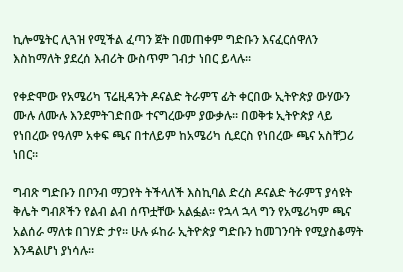ኪሎሜትር ሊጓዝ የሚችል ፈጣን ጀት በመጠቀም ግድቡን እናፈርሰዋለን እስከማለት ያደረሰ እብሪት ውስጥም ገብታ ነበር ይላሉ።

የቀድሞው የአሜሪካ ፕሬዚዳንት ዶናልድ ትራምፕ ፊት ቀርበው ኢትዮጵያ ውሃውን ሙሉ ለሙሉ እንደምትገድበው ተናግረውም ያውቃሉ። በወቅቱ ኢትዮጵያ ላይ የነበረው የዓለም አቀፍ ጫና በተለይም ከአሜሪካ ሲደርስ የነበረው ጫና አስቸጋሪ ነበር።

ግብጽ ግድቡን በቦንብ ማጋየት ትችላለች እስኪባል ድረስ ዶናልድ ትራምፕ ያሳዩት ቅሌት ግብጾችን የልብ ልብ ሰጥቷቸው አልፏል። የኋላ ኋላ ግን የአሜሪካም ጫና አልሰራ ማለቱ በገሃድ ታየ። ሁሉ ፉከራ ኢትዮጵያ ግድቡን ከመገንባት የሚያስቆማት እንዳልሆነ ያነሳሉ።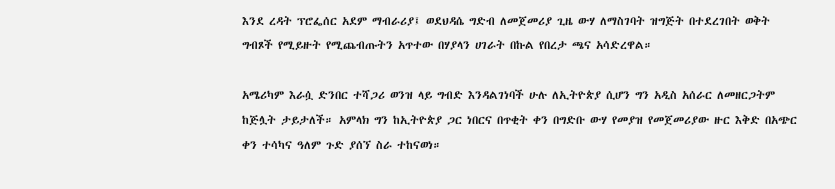እንደ ረዳት ፕሮፌሰር አደም ማብራሪያ፤ ወደህዳሴ ግድብ ለመጀመሪያ ጊዜ ውሃ ለማስገባት ዝግጅት በተደረገበት ወቅት ግብጾች የሚይዙት የሚጨብጡትን አጥተው በሃያላን ሀገራት በኩል የበረታ ጫና አሳድረዋል።

አሜሪካም እራሷ ድንበር ተሻጋሪ ወንዝ ላይ ግብድ እንዳልገነባች ሁሉ ለኢትዮጵያ ሲሆን ግን አዲስ አሰራር ለመዘርጋትም ከጅሏት ታይታለች። አምላክ ግን ከኢትዮጵያ ጋር ነበርና በጥቂት ቀን በግድቡ ውሃ የመያዝ የመጀመሪያው ዙር እቅድ በአጭር ቀን ተሳካና ዓለም ጉድ ያሰኘ ስራ ተከናወነ።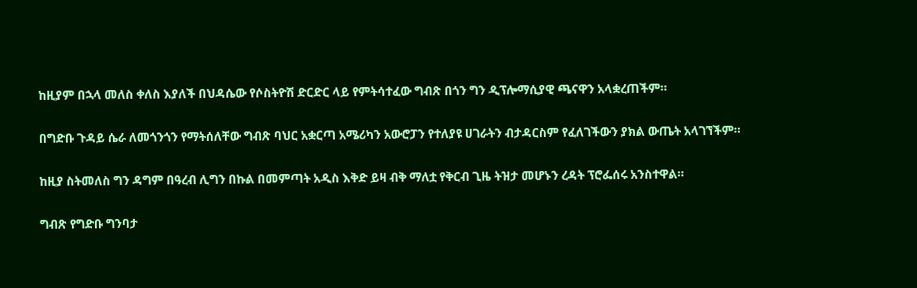ከዚያም በኋላ መለስ ቀለስ እያለች በህዳሴው የሶስትዮሽ ድርድር ላይ የምትሳተፈው ግብጽ በጎን ግን ዲፕሎማሲያዊ ጫናዋን አላቋረጠችም።

በግድቡ ጉዳይ ሴራ ለመጎንጎን የማትሰለቸው ግብጽ ባህር አቋርጣ አሜሪካን አውሮፓን የተለያዩ ሀገራትን ብታዳርስም የፈለገችውን ያክል ውጤት አላገኘችም።

ከዚያ ስትመለስ ግን ዳግም በዓረብ ሊግን በኩል በመምጣት አዲስ እቅድ ይዛ ብቅ ማለቷ የቅርብ ጊዜ ትዝታ መሆኑን ረዳት ፕሮፌሰሩ አንስተዋል።

ግብጽ የግድቡ ግንባታ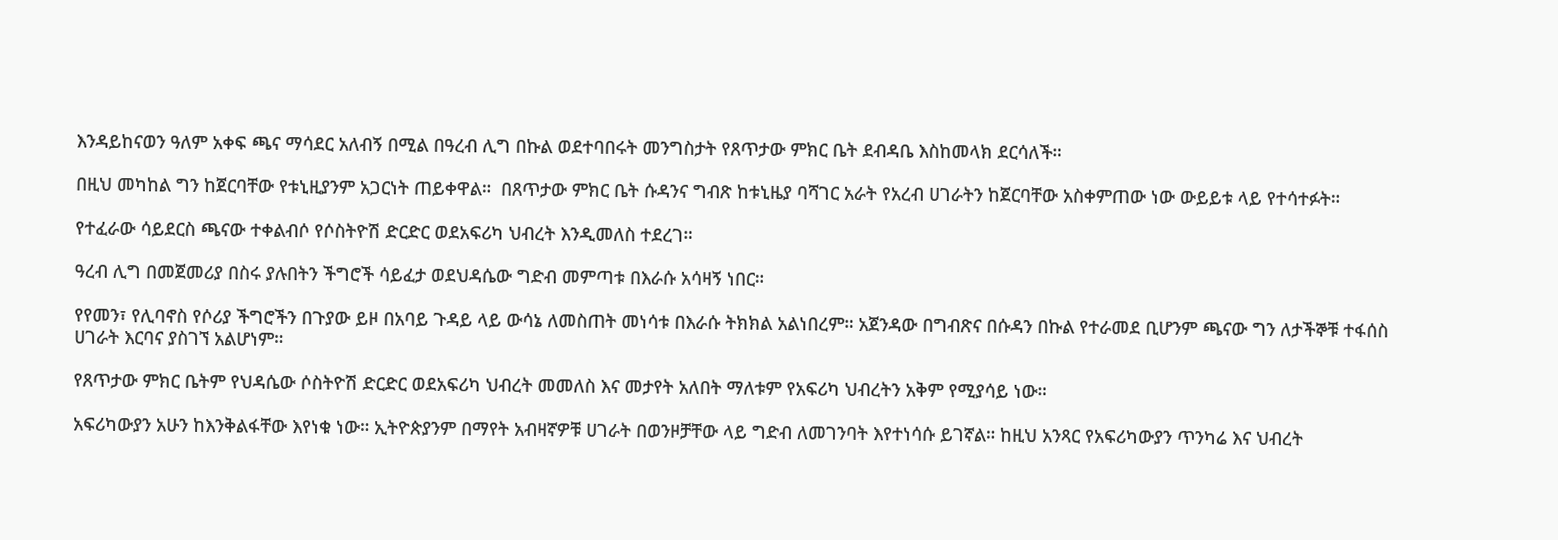እንዳይከናወን ዓለም አቀፍ ጫና ማሳደር አለብኝ በሚል በዓረብ ሊግ በኩል ወደተባበሩት መንግስታት የጸጥታው ምክር ቤት ደብዳቤ እስከመላክ ደርሳለች።

በዚህ መካከል ግን ከጀርባቸው የቱኒዚያንም አጋርነት ጠይቀዋል።  በጸጥታው ምክር ቤት ሱዳንና ግብጽ ከቱኒዜያ ባሻገር አራት የአረብ ሀገራትን ከጀርባቸው አስቀምጠው ነው ውይይቱ ላይ የተሳተፉት።

የተፈራው ሳይደርስ ጫናው ተቀልብሶ የሶስትዮሽ ድርድር ወደአፍሪካ ህብረት እንዲመለስ ተደረገ።

ዓረብ ሊግ በመጀመሪያ በስሩ ያሉበትን ችግሮች ሳይፈታ ወደህዳሴው ግድብ መምጣቱ በእራሱ አሳዛኝ ነበር።

የየመን፣ የሊባኖስ የሶሪያ ችግሮችን በጉያው ይዞ በአባይ ጉዳይ ላይ ውሳኔ ለመስጠት መነሳቱ በእራሱ ትክክል አልነበረም። አጀንዳው በግብጽና በሱዳን በኩል የተራመደ ቢሆንም ጫናው ግን ለታችኞቹ ተፋሰስ ሀገራት እርባና ያስገኘ አልሆነም።

የጸጥታው ምክር ቤትም የህዳሴው ሶስትዮሽ ድርድር ወደአፍሪካ ህብረት መመለስ እና መታየት አለበት ማለቱም የአፍሪካ ህብረትን አቅም የሚያሳይ ነው።

አፍሪካውያን አሁን ከእንቅልፋቸው እየነቁ ነው። ኢትዮጵያንም በማየት አብዛኛዎቹ ሀገራት በወንዞቻቸው ላይ ግድብ ለመገንባት እየተነሳሱ ይገኛል። ከዚህ አንጻር የአፍሪካውያን ጥንካሬ እና ህብረት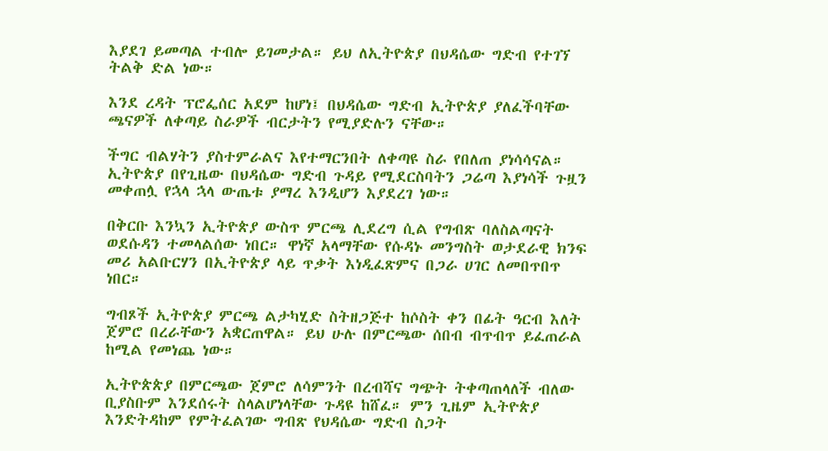እያደገ ይመጣል ተብሎ ይገመታል። ይህ ለኢትዮጵያ በህዳሴው ግድብ የተገኘ ትልቅ ድል ነው።

እንደ ረዳት ፕሮፌሰር አደም ከሆነ፤ በህዳሴው ግድብ ኢትዮጵያ ያለፈችባቸው ጫናዎች ለቀጣይ ስራዎች ብርታትን የሚያድሉን ናቸው።

ችግር ብልሃትን ያስተምራልና እየተማርንበት ለቀጣዩ ስራ የበለጠ ያነሳሳናል። ኢትዮጵያ በየጊዜው በህዳሴው ግድብ ጉዳይ የሚደርስባትን ጋሬጣ እያነሳች ጉዟን መቀጠሏ የኋላ ኋላ ውጤቱ ያማረ እንዲሆን እያደረገ ነው።

በቅርቡ እንኳን ኢትዮጵያ ውስጥ ምርጫ ሊደረግ ሲል የግብጽ ባለስልጣናት ወደሱዳን ተመላልሰው ነበር። ዋነኛ አላማቸው የሱዳኑ መንግስት ወታደራዊ ክንፍ መሪ አልቡርሃን በኢትዮጵያ ላይ ጥቃት እነዲፈጽምና በጋራ ሀገር ለመበጥበጥ ነበር።

ግብጾች ኢትዮጵያ ምርጫ ልታካሂድ ስትዘጋጅተ ከሶስት ቀን በፊት ዓርብ እለት ጀምሮ በረራቸውን አቋርጠዋል። ይህ ሁሉ በምርጫው ሰበብ ብጥብጥ ይፈጠራል ከሚል የመነጨ ነው።

ኢትዮጵጵያ በምርጫው ጀምሮ ለሳምንት በረብሻና ግጭት ትቀጣጠላለች ብለው ቢያስቡም እንደሰሩት ስላልሆነላቸው ጉዳዩ ከሸፈ። ምን ጊዜም ኢትዮጵያ እንድትዳከም የምትፈልገው ግብጽ የህዳሴው ግድብ ስጋት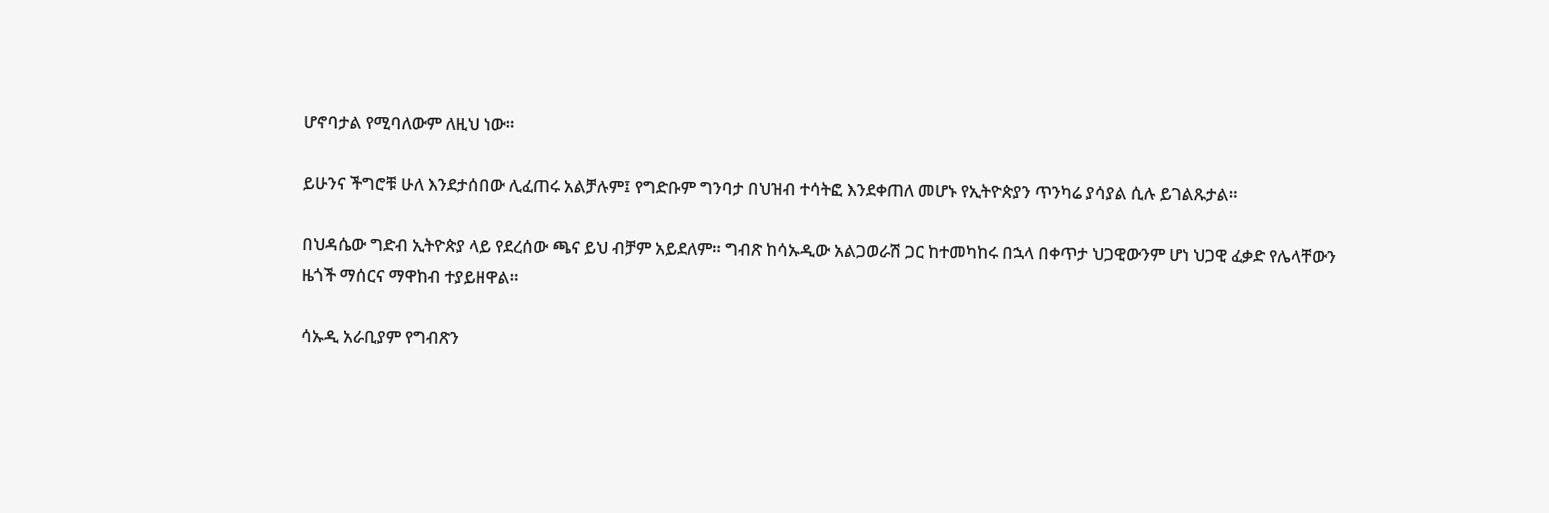ሆኖባታል የሚባለውም ለዚህ ነው።

ይሁንና ችግሮቹ ሁለ እንደታሰበው ሊፈጠሩ አልቻሉም፤ የግድቡም ግንባታ በህዝብ ተሳትፎ እንደቀጠለ መሆኑ የኢትዮጵያን ጥንካሬ ያሳያል ሲሉ ይገልጹታል።

በህዳሴው ግድብ ኢትዮጵያ ላይ የደረሰው ጫና ይህ ብቻም አይደለም። ግብጽ ከሳኡዲው አልጋወራሽ ጋር ከተመካከሩ በኋላ በቀጥታ ህጋዊውንም ሆነ ህጋዊ ፈቃድ የሌላቸውን ዜጎች ማሰርና ማዋከብ ተያይዘዋል።

ሳኡዲ አራቢያም የግብጽን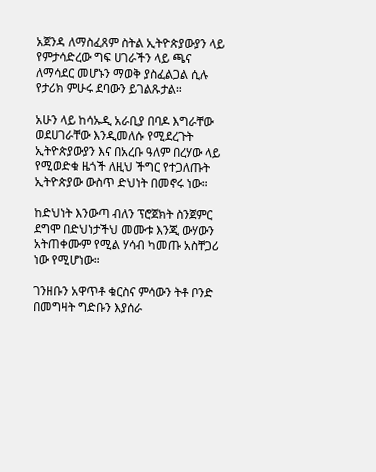አጀንዳ ለማስፈጸም ስትል ኢትዮጵያውያን ላይ የምታሳድረው ግፍ ሀገራችን ላይ ጫና ለማሳደር መሆኑን ማወቅ ያስፈልጋል ሲሉ የታሪክ ምሁሩ ደባውን ይገልጹታል።

አሁን ላይ ከሳኡዲ አራቢያ በባዶ እግራቸው ወደሀገራቸው እንዲመለሱ የሚደረጉት ኢትዮጵያውያን እና በአረቡ ዓለም በረሃው ላይ የሚወድቁ ዜጎች ለዚህ ችግር የተጋለጡት ኢትዮጵያው ውስጥ ድህነት በመኖሩ ነው።

ከድህነት እንውጣ ብለን ፕሮጀክት ስንጀምር ደግሞ በድህነታችህ መሙቱ እንጂ ውሃውን አትጠቀሙም የሚል ሃሳብ ካመጡ አስቸጋሪ ነው የሚሆነው።

ገንዘቡን አዋጥቶ ቁርስና ምሳውን ትቶ ቦንድ በመግዛት ግድቡን እያሰራ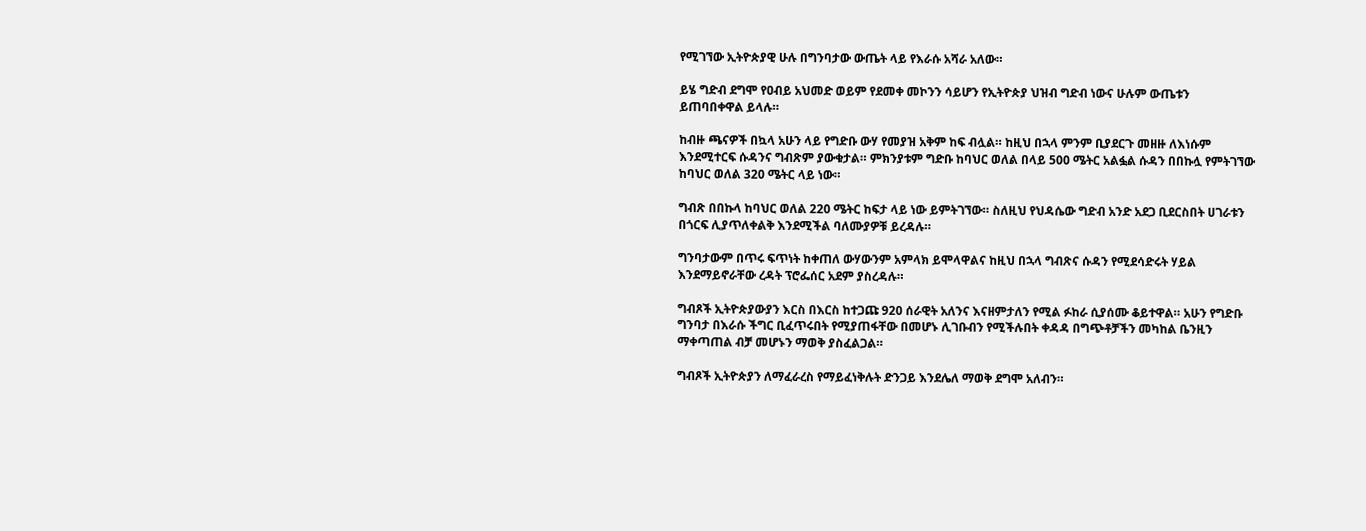የሚገኘው ኢትዮጵያዊ ሁሉ በግንባታው ውጤት ላይ የእራሱ አሻራ አለው።

ይሄ ግድብ ደግሞ የዐብይ አህመድ ወይም የደመቀ መኮንን ሳይሆን የኢትዮጵያ ህዝብ ግድብ ነውና ሁሉም ውጤቱን ይጠባበቀዋል ይላሉ።

ከብዙ ጫናዎች በኳላ አሁን ላይ የግድቡ ውሃ የመያዝ አቅም ከፍ ብሏል። ከዚህ በኋላ ምንም ቢያደርጉ መዘዙ ለእነሱም እንደሚተርፍ ሱዳንና ግብጽም ያውቁታል። ምክንያቱም ግድቡ ከባህር ወለል በላይ 500 ሜትር አልፏል ሱዳን በበኩሏ የምትገኘው ከባህር ወለል 320 ሜትር ላይ ነው።

ግብጽ በበኩላ ከባህር ወለል 220 ሜትር ከፍታ ላይ ነው ይምትገኘው። ስለዚህ የህዳሴው ግድብ አንድ አደጋ ቢደርስበት ሀገራቱን በጎርፍ ሊያጥለቀልቅ እንደሚችል ባለሙያዎቹ ይረዳሉ።

ግንባታውም በጥሩ ፍጥነት ከቀጠለ ውሃውንም አምላክ ይሞላዋልና ከዚህ በኋላ ግብጽና ሱዳን የሚደሳድሩት ሃይል እንደማይኖራቸው ረዳት ፕሮፌሰር አደም ያስረዳሉ።

ግብጾች ኢትዮጵያውያን እርስ በእርስ ከተጋጩ 920 ሰራዊት አለንና እናዘምታለን የሚል ፉከራ ሲያሰሙ ቆይተዋል። አሁን የግድቡ ግንባታ በእራሱ ችግር ቢፈጥሩበት የሚያጠፋቸው በመሆኑ ሊገቡብን የሚችሉበት ቀዳዳ በግጭቶቻችን መካከል ቤንዚን ማቀጣጠል ብቻ መሆኑን ማወቅ ያስፈልጋል።

ግብጾች ኢትዮጵያን ለማፈራረስ የማይፈነቅሉት ድንጋይ እንደሌለ ማወቅ ደግሞ አለብን።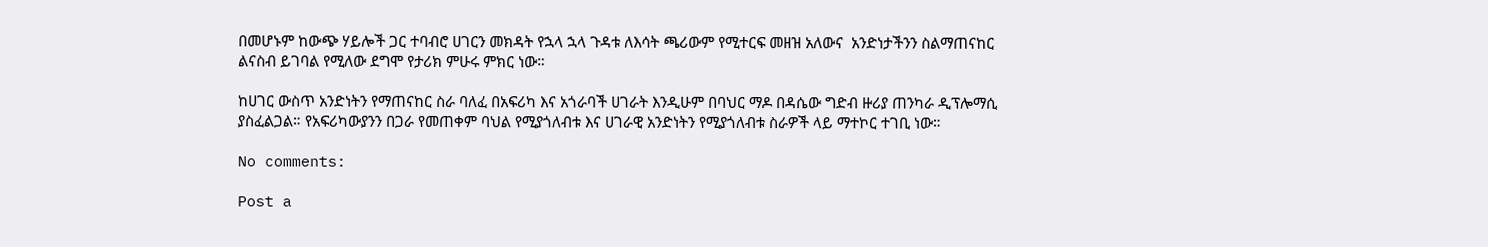በመሆኑም ከውጭ ሃይሎች ጋር ተባብሮ ሀገርን መክዳት የኋላ ኋላ ጉዳቱ ለእሳት ጫሪውም የሚተርፍ መዘዝ አለውና  አንድነታችንን ስልማጠናከር ልናስብ ይገባል የሚለው ደግሞ የታሪክ ምሁሩ ምክር ነው።

ከሀገር ውስጥ አንድነትን የማጠናከር ስራ ባለፈ በአፍሪካ እና አጎራባች ሀገራት እንዲሁም በባህር ማዶ በዳሴው ግድብ ዙሪያ ጠንካራ ዲፕሎማሲ ያስፈልጋል። የአፍሪካውያንን በጋራ የመጠቀም ባህል የሚያጎለብቱ እና ሀገራዊ አንድነትን የሚያጎለብቱ ስራዎች ላይ ማተኮር ተገቢ ነው።

No comments:

Post a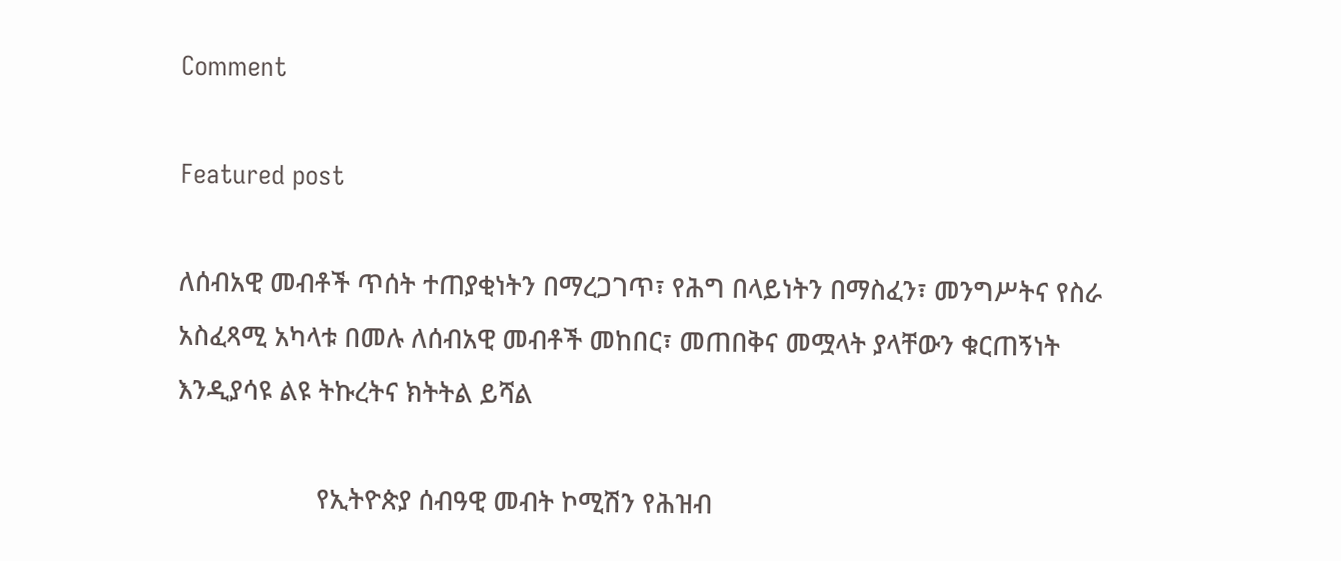Comment

Featured post

ለሰብአዊ መብቶች ጥሰት ተጠያቂነትን በማረጋገጥ፣ የሕግ በላይነትን በማስፈን፣ መንግሥትና የስራ አስፈጻሚ አካላቱ በመሉ ለሰብአዊ መብቶች መከበር፣ መጠበቅና መሟላት ያላቸውን ቁርጠኝነት እንዲያሳዩ ልዩ ትኩረትና ክትትል ይሻል

                    የኢትዮጵያ ሰብዓዊ መብት ኮሚሽን የሕዝብ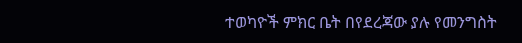ተወካዮች ምክር ቤት በየደረጃው ያሉ የመንግስት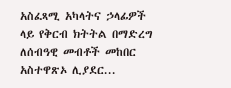አስፈጻሚ አካላትና ኃላፊዎች ላይ የቅርብ ክትትል በማድረግ ለሰብዓዊ መብቶች መከበር አስተዋጽኦ ሊያደር...